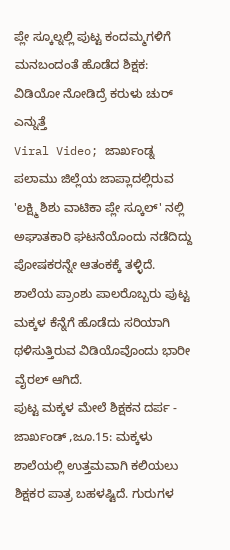ಪ್ಲೇ ಸ್ಕೂಲ್ನಲ್ಲಿ ಪುಟ್ಟ ಕಂದಮ್ಮಗಳಿಗೆ ಮನಬಂದಂತೆ ಹೊಡೆದ ಶಿಕ್ಷಕ: ವಿಡಿಯೋ ನೋಡಿದ್ರೆ ಕರುಳು ಚುರ್ ಎನ್ನುತ್ತೆ
Viral Video; ಜಾರ್ಖಂಡ್ನ ಪಲಾಮು ಜಿಲ್ಲೆಯ ಜಾಪ್ಲಾದಲ್ಲಿರುವ 'ಲಕ್ಷ್ಮಿ ಶಿಶು ವಾಟಿಕಾ ಪ್ಲೇ ಸ್ಕೂಲ್' ನಲ್ಲಿ ಅಘಾತಕಾರಿ ಘಟನೆಯೊಂದು ನಡೆದಿದ್ದು ಪೋಷಕರನ್ನೇ ಆತಂಕಕ್ಕೆ ತಳ್ಳಿದೆ. ಶಾಲೆಯ ಪ್ರಾಂಶು ಪಾಲರೊಬ್ಬರು ಪುಟ್ಟ ಮಕ್ಕಳ ಕೆನ್ನೆಗೆ ಹೊಡೆದು ಸರಿಯಾಗಿ ಥಳಿಸುತ್ತಿರುವ ವಿಡಿಯೊವೊಂದು ಭಾರೀ ವೈರಲ್ ಆಗಿದೆ.
ಪುಟ್ಟ ಮಕ್ಕಳ ಮೇಲೆ ಶಿಕ್ಷಕನ ದರ್ಪ -
ಜಾರ್ಖಂಡ್ ,ಜೂ.15: ಮಕ್ಕಳು ಶಾಲೆಯಲ್ಲಿ ಉತ್ತಮವಾಗಿ ಕಲಿಯಲು ಶಿಕ್ಷಕರ ಪಾತ್ರ ಬಹಳಷ್ಟಿದೆ. ಗುರುಗಳ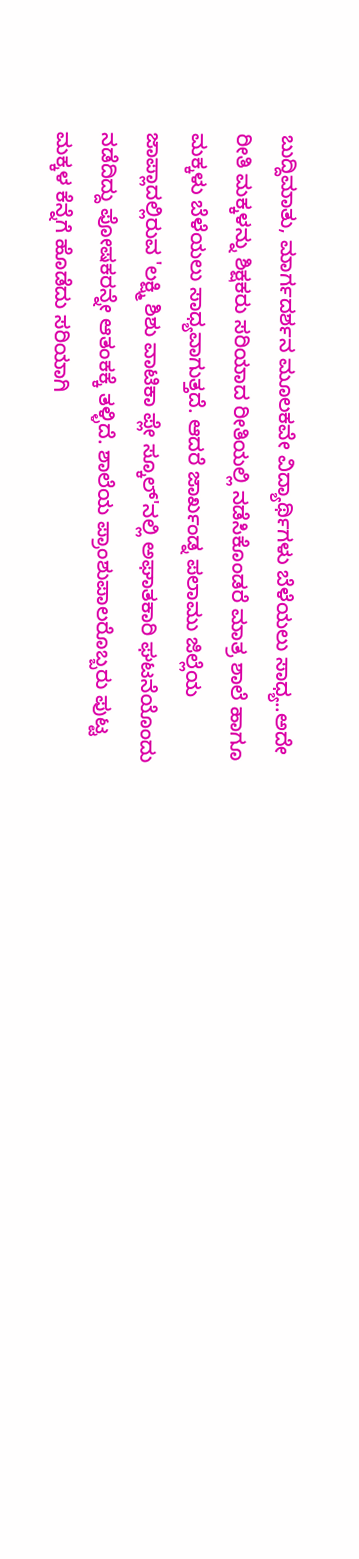ಬುದ್ದಿಮಾತು, ಮಾರ್ಗದರ್ಶನ ಮೂಲಕವೇ ವಿದ್ಯಾರ್ಥಿಗಳು ಬೆಳೆಯಲು ಸಾಧ್ಯ..ಅದೇ ರೀತಿ ಮಕ್ಕಳನ್ನು ಶಿಕ್ಷಕರು ಸರಿಯಾದ ರೀತಿಯಲ್ಲಿ ನಡೆಸಿಕೊಂಡರೆ ಮಾತ್ರ ಶಾಲೆ ಹಾಗೂ ಮಕ್ಕಳು ಬೆಳೆಯಲು ಸಾಧ್ಯವಾಗುತ್ತದೆ. ಆದರೆ ಜಾರ್ಖಂಡ್ನ ಪಲಾಮು ಜಿಲ್ಲೆಯ ಜಾಪ್ಲಾದಲ್ಲಿರುವ 'ಲಕ್ಷ್ಮಿ ಶಿಶು ವಾಟಿಕಾ ಪ್ಲೇ ಸ್ಕೂಲ್'ನಲ್ಲಿ ಅಘಾತಕಾರಿ ಘಟನೆಯೊಂದು ನಡೆದಿದ್ದು ಪೋಷಕರನ್ನೇ ಆತಂಕಕ್ಕೆ ತಳ್ಳಿದೆ. ಶಾಲೆಯ ಪ್ರಾಂಶುಪಾಲರೊಬ್ಬರು ಪುಟ್ಟ ಮಕ್ಕಳ ಕೆನ್ನೆಗೆ ಹೊಡೆದು ಸರಿಯಾಗಿ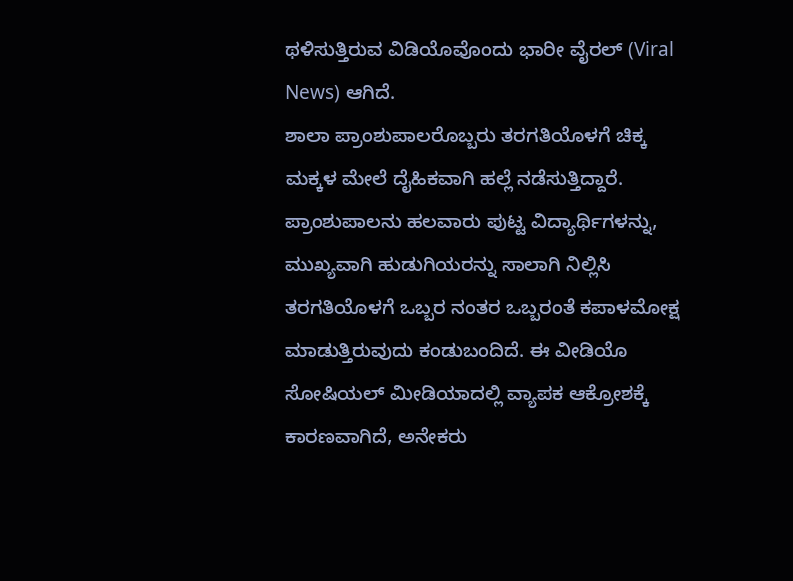ಥಳಿಸುತ್ತಿರುವ ವಿಡಿಯೊವೊಂದು ಭಾರೀ ವೈರಲ್ (Viral News) ಆಗಿದೆ.
ಶಾಲಾ ಪ್ರಾಂಶುಪಾಲರೊಬ್ಬರು ತರಗತಿಯೊಳಗೆ ಚಿಕ್ಕ ಮಕ್ಕಳ ಮೇಲೆ ದೈಹಿಕವಾಗಿ ಹಲ್ಲೆ ನಡೆಸುತ್ತಿದ್ದಾರೆ. ಪ್ರಾಂಶುಪಾಲನು ಹಲವಾರು ಪುಟ್ಟ ವಿದ್ಯಾರ್ಥಿಗಳನ್ನು, ಮುಖ್ಯವಾಗಿ ಹುಡುಗಿಯರನ್ನು ಸಾಲಾಗಿ ನಿಲ್ಲಿಸಿ ತರಗತಿಯೊಳಗೆ ಒಬ್ಬರ ನಂತರ ಒಬ್ಬರಂತೆ ಕಪಾಳಮೋಕ್ಷ ಮಾಡುತ್ತಿರುವುದು ಕಂಡುಬಂದಿದೆ. ಈ ವೀಡಿಯೊ ಸೋಷಿಯಲ್ ಮೀಡಿಯಾದಲ್ಲಿ ವ್ಯಾಪಕ ಆಕ್ರೋಶಕ್ಕೆ ಕಾರಣವಾಗಿದೆ, ಅನೇಕರು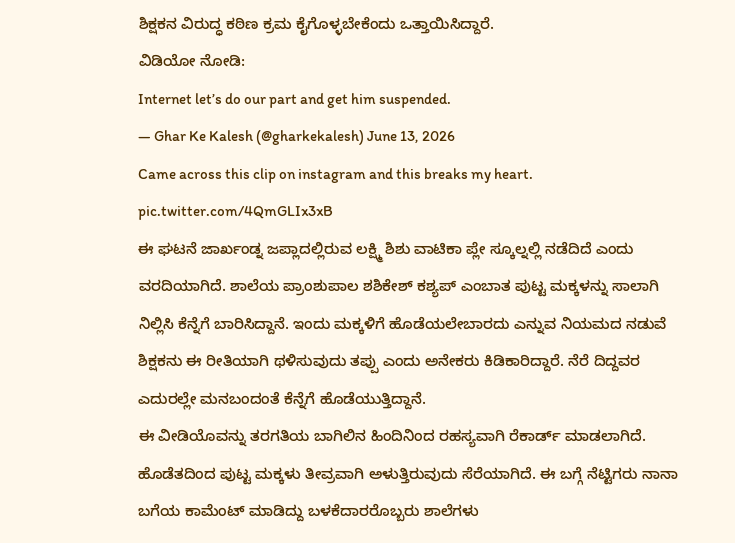ಶಿಕ್ಷಕನ ವಿರುದ್ಧ ಕಠಿಣ ಕ್ರಮ ಕೈಗೊಳ್ಳಬೇಕೆಂದು ಒತ್ತಾಯಿಸಿದ್ದಾರೆ.
ವಿಡಿಯೋ ನೋಡಿ:
Internet let’s do our part and get him suspended.
— Ghar Ke Kalesh (@gharkekalesh) June 13, 2026
Came across this clip on instagram and this breaks my heart. pic.twitter.com/4QmGLIx3xB
ಈ ಘಟನೆ ಜಾರ್ಖಂಡ್ನ ಜಪ್ಲಾದಲ್ಲಿರುವ ಲಕ್ಷ್ಮಿ ಶಿಶು ವಾಟಿಕಾ ಪ್ಲೇ ಸ್ಕೂಲ್ನಲ್ಲಿ ನಡೆದಿದೆ ಎಂದು ವರದಿಯಾಗಿದೆ. ಶಾಲೆಯ ಪ್ರಾಂಶುಪಾಲ ಶಶಿಕೇಶ್ ಕಶ್ಯಪ್ ಎಂಬಾತ ಪುಟ್ಟ ಮಕ್ಕಳನ್ನು ಸಾಲಾಗಿ ನಿಲ್ಲಿಸಿ ಕೆನ್ನೆಗೆ ಬಾರಿಸಿದ್ದಾನೆ. ಇಂದು ಮಕ್ಕಳಿಗೆ ಹೊಡೆಯಲೇಬಾರದು ಎನ್ನುವ ನಿಯಮದ ನಡುವೆ ಶಿಕ್ಷಕನು ಈ ರೀತಿಯಾಗಿ ಥಳಿಸುವುದು ತಪ್ಪು ಎಂದು ಅನೇಕರು ಕಿಡಿಕಾರಿದ್ದಾರೆ. ನೆರೆ ದಿದ್ದವರ ಎದುರಲ್ಲೇ ಮನಬಂದಂತೆ ಕೆನ್ನೆಗೆ ಹೊಡೆಯುತ್ತಿದ್ದಾನೆ.
ಈ ವೀಡಿಯೊವನ್ನು ತರಗತಿಯ ಬಾಗಿಲಿನ ಹಿಂದಿನಿಂದ ರಹಸ್ಯವಾಗಿ ರೆಕಾರ್ಡ್ ಮಾಡಲಾಗಿದೆ. ಹೊಡೆತದಿಂದ ಪುಟ್ಟ ಮಕ್ಕಳು ತೀವ್ರವಾಗಿ ಅಳುತ್ತಿರುವುದು ಸೆರೆಯಾಗಿದೆ. ಈ ಬಗ್ಗೆ ನೆಟ್ಟಿಗರು ನಾನಾ ಬಗೆಯ ಕಾಮೆಂಟ್ ಮಾಡಿದ್ದು ಬಳಕೆದಾರರೊಬ್ಬರು ಶಾಲೆಗಳು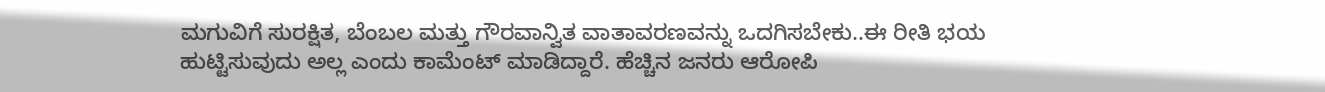ಮಗುವಿಗೆ ಸುರಕ್ಷಿತ, ಬೆಂಬಲ ಮತ್ತು ಗೌರವಾನ್ವಿತ ವಾತಾವರಣವನ್ನು ಒದಗಿಸಬೇಕು..ಈ ರೀತಿ ಭಯ ಹುಟ್ಟಿಸುವುದು ಅಲ್ಲ ಎಂದು ಕಾಮೆಂಟ್ ಮಾಡಿದ್ದಾರೆ. ಹೆಚ್ಚಿನ ಜನರು ಆರೋಪಿ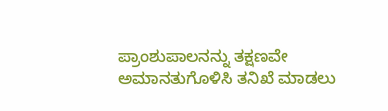ಪ್ರಾಂಶುಪಾಲನನ್ನು ತಕ್ಷಣವೇ ಅಮಾನತುಗೊಳಿಸಿ ತನಿಖೆ ಮಾಡಲು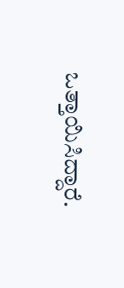ಒತ್ತಾಯಿಸಿದ್ದಾರೆ.